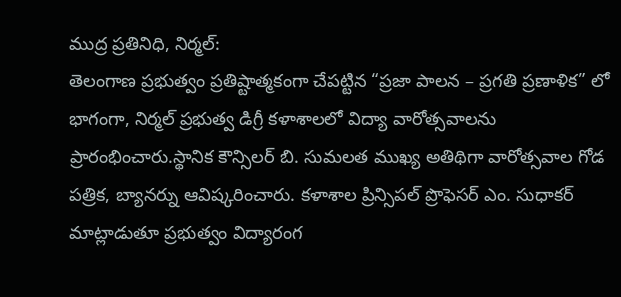ముద్ర ప్రతినిధి, నిర్మల్:
తెలంగాణ ప్రభుత్వం ప్రతిష్టాత్మకంగా చేపట్టిన “ప్రజా పాలన – ప్రగతి ప్రణాళిక” లో భాగంగా, నిర్మల్ ప్రభుత్వ డిగ్రీ కళాశాలలో విద్యా వారోత్సవాలను ప్రారంభించారు.స్థానిక కౌన్సిలర్ బి. సుమలత ముఖ్య అతిథిగా వారోత్సవాల గోడ పత్రిక, బ్యానర్ను ఆవిష్కరించారు. కళాశాల ప్రిన్సిపల్ ప్రొఫెసర్ ఎం. సుధాకర్ మాట్లాడుతూ ప్రభుత్వం విద్యారంగ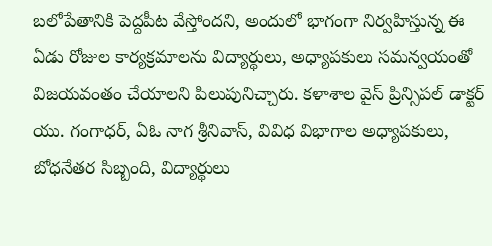బలోపేతానికి పెద్దపీట వేస్తోందని, అందులో భాగంగా నిర్వహిస్తున్న ఈ ఏడు రోజుల కార్యక్రమాలను విద్యార్థులు, అధ్యాపకులు సమన్వయంతో విజయవంతం చేయాలని పిలుపునిచ్చారు. కళాశాల వైస్ ప్రిన్సిపల్ డాక్టర్ యు. గంగాధర్, ఏఓ నాగ శ్రీనివాస్, వివిధ విభాగాల అధ్యాపకులు, బోధనేతర సిబ్బంది, విద్యార్థులు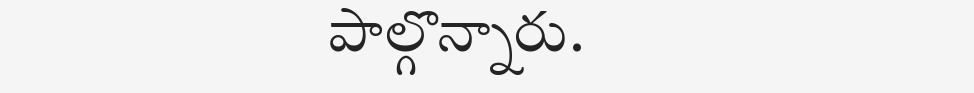పాల్గొన్నారు.